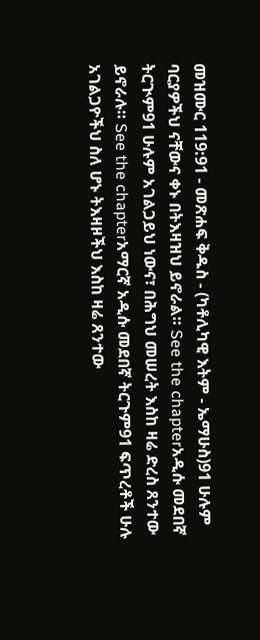መዝሙር 119:91 - መጽሐፍ ቅዱስ - (ካቶሊካዊ እትም - ኤማሁስ)91 ሁሉም ባርያዎችህ ናቸውና ቀኑ በትእዛዝህ ይኖራል። See the chapterአዲሱ መደበኛ ትርጒም91 ሁሉም አገልጋይህ ነውና፣ በሕግህ መሠረት እስከ ዛሬ ድረስ ጸንተው ይኖራሉ። See the chapterአማርኛ አዲሱ መደበኛ ትርጉም91 ፍጥረቶች ሁሉ አገልጋዮችህ ስለ ሆኑ ትእዛዞችህ እስከ ዛሬ ጸንተው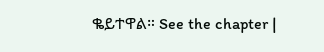ቈይተዋል። See the chapter |